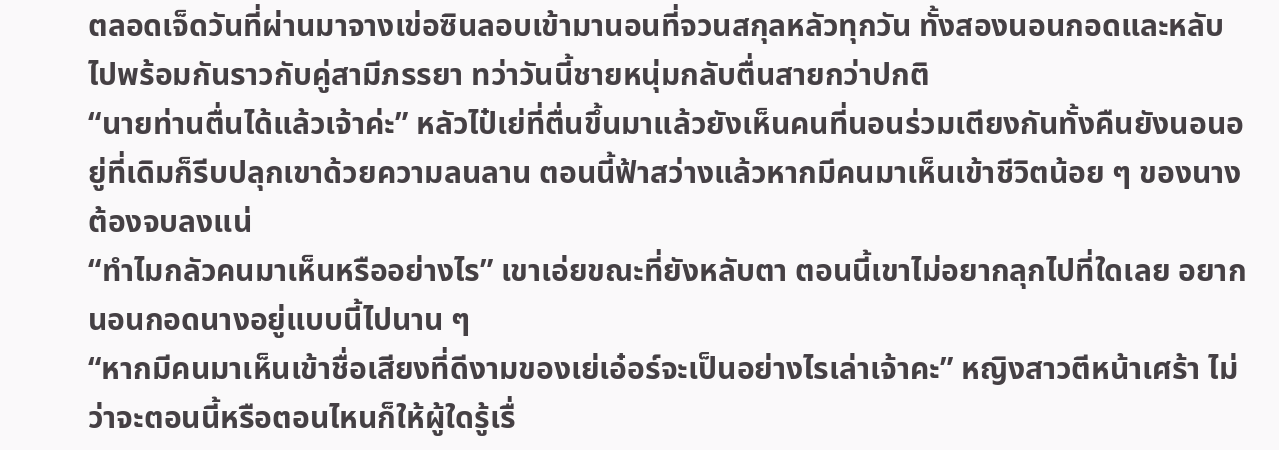ตลอดเจ็ดวันที่ผ่านมาจางเข่อซินลอบเข้ามานอนที่จวนสกุลหลัวทุกวัน ทั้งสองนอนกอดและหลับไปพร้อมกันราวกับคู่สามีภรรยา ทว่าวันนี้ชายหนุ่มกลับตื่นสายกว่าปกติ
“นายท่านตื่นได้แล้วเจ้าค่ะ” หลัวไป๋เย่ที่ตื่นขึ้นมาแล้วยังเห็นคนที่นอนร่วมเตียงกันทั้งคืนยังนอนอยู่ที่เดิมก็รีบปลุกเขาด้วยความลนลาน ตอนนี้ฟ้าสว่างแล้วหากมีคนมาเห็นเข้าชีวิตน้อย ๆ ของนางต้องจบลงแน่
“ทำไมกลัวคนมาเห็นหรืออย่างไร” เขาเอ่ยขณะที่ยังหลับตา ตอนนี้เขาไม่อยากลุกไปที่ใดเลย อยากนอนกอดนางอยู่แบบนี้ไปนาน ๆ
“หากมีคนมาเห็นเข้าชื่อเสียงที่ดีงามของเย่เอ๋อร์จะเป็นอย่างไรเล่าเจ้าคะ” หญิงสาวตีหน้าเศร้า ไม่ว่าจะตอนนี้หรือตอนไหนก็ให้ผู้ใดรู้เรื่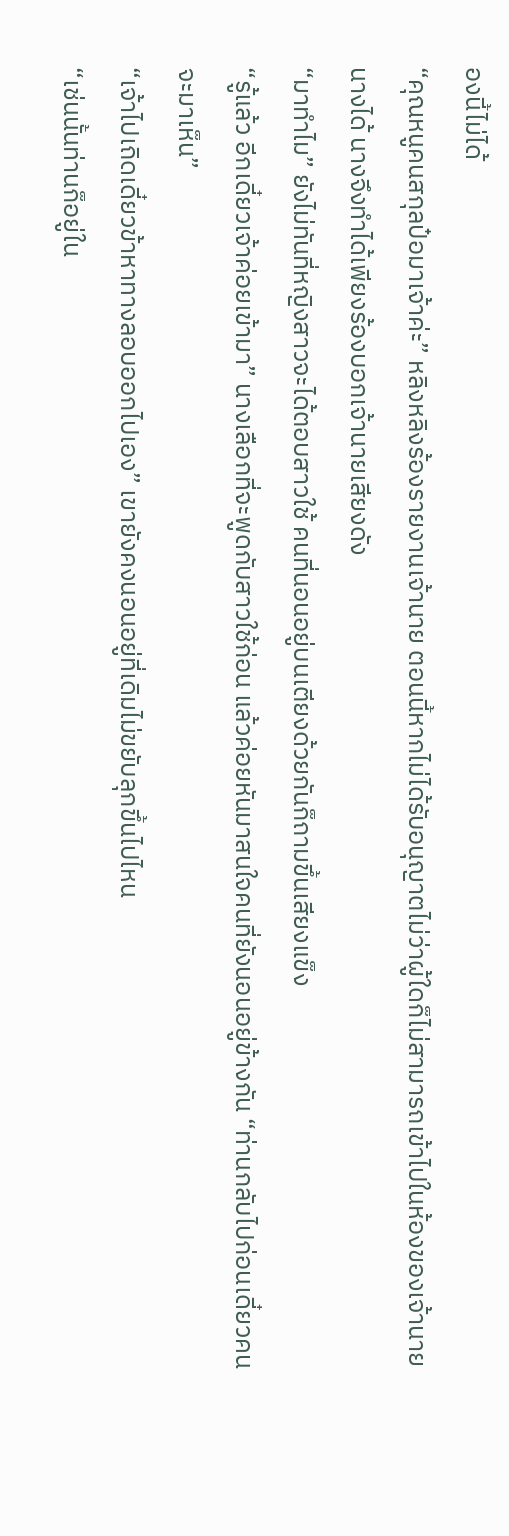องนี้ไม่ได้
“คุณหนูคนสกุลป๋อมาเจ้าค่ะ” หลิงหลิงร้องรายงานเจ้านาย ตอนนี้หากไม่ได้รับอนุญาตไม่ว่าผู้ใดก็ไม่สามารถเข้าไปในห้องของเจ้านายนางได้ นางจึงทำได้เพียงร้องบอกเจ้านายเสียงดัง
“มาทำไม” ยังไม่ทันที่หญิงสาวจะได้ตอบสาวใช้ คนที่นอนอยู่บนเตียงด้วยกันก็ถามขึ้นเสียงแข็ง
“รู้แล้ว อีกเดี๋ยวเจ้าค่อยเข้ามา” นางเลือกที่จะพูดกับสาวใช้ก่อน แล้วค่อยหันมาสนใจคนที่ยังนอนอยู่ข้างกัน “ท่านกลับไปก่อนเดี๋ยวคนจะมาเห็น”
“เจ้าไปเถิดเดี๋ยวข้าหาทางลอบออกไปเอง” เขายังคงนอนอยู่ที่เดิมไม่ขยับลุกขึ้นไปไหน
“เช่นนั้นท่านก็อยู่ใน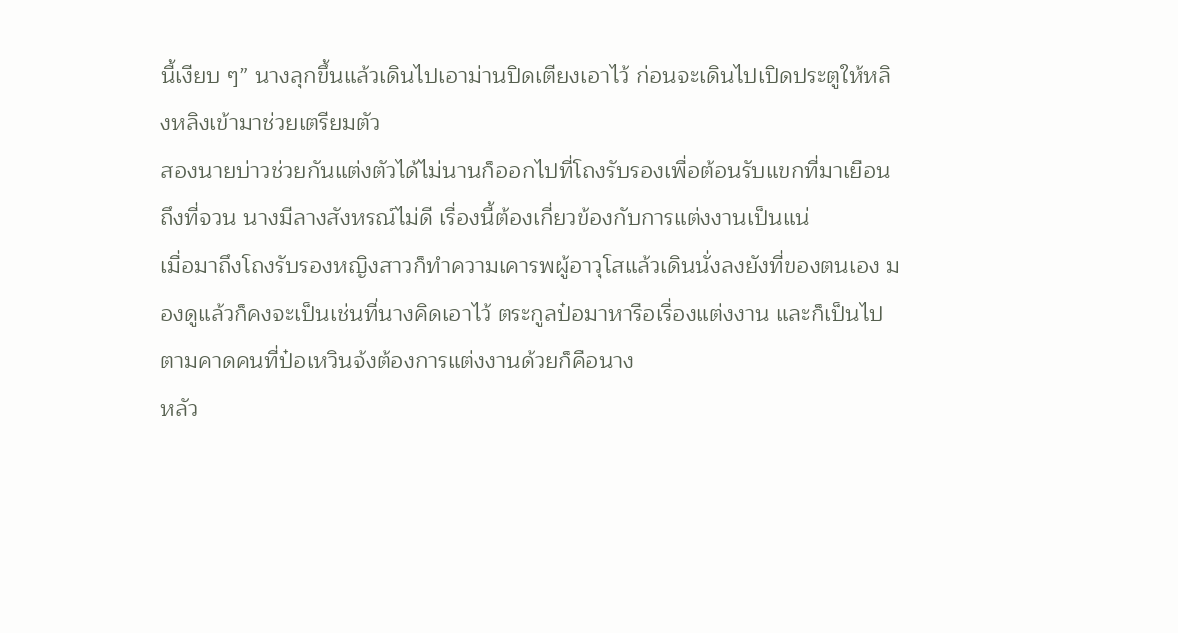นี้เงียบ ๆ” นางลุกขึ้นแล้วเดินไปเอาม่านปิดเตียงเอาไว้ ก่อนจะเดินไปเปิดประตูให้หลิงหลิงเข้ามาช่วยเตรียมตัว
สองนายบ่าวช่วยกันแต่งตัวได้ไม่นานก็ออกไปที่โถงรับรองเพื่อต้อนรับแขกที่มาเยือนถึงที่จวน นางมีลางสังหรณ์ไม่ดี เรื่องนี้ต้องเกี่ยวข้องกับการแต่งงานเป็นแน่
เมื่อมาถึงโถงรับรองหญิงสาวก็ทำความเคารพผู้อาวุโสแล้วเดินนั่งลงยังที่ของตนเอง มองดูแล้วก็คงจะเป็นเช่นที่นางคิดเอาไว้ ตระกูลป๋อมาหารือเรื่องแต่งงาน และก็เป็นไปตามคาดคนที่ป๋อเหวินจ้งต้องการแต่งงานด้วยก็คือนาง
หลัว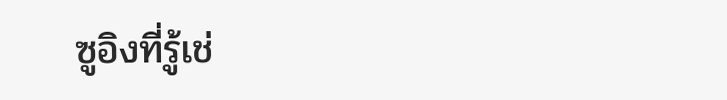ซูอิงที่รู้เช่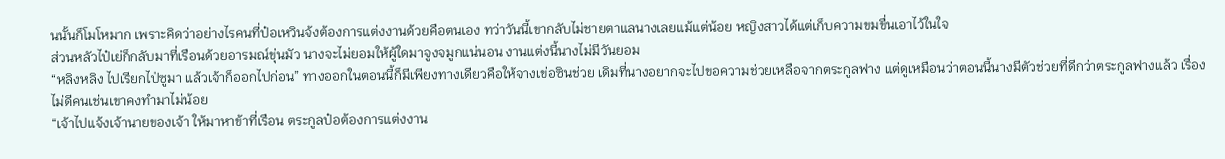นนั้นก็โมโหมาก เพราะคิดว่าอย่างไรคนที่ป๋อเหวินจ้งต้องการแต่งงานด้วยคือตนเอง ทว่าวันนี้เขากลับไม่ชายตาแลนางเลยแม้แต่น้อย หญิงสาวได้แต่เก็บความขมขื่นเอาไว้ในใจ
ส่วนหลัวไป๋เย่ก็กลับมาที่เรือนด้วยอารมณ์ขุ่นมัว นางจะไม่ยอมให้ผู้ใดมาจูงจมูกแน่นอน งานแต่งนี้นางไม่มีวันยอม
“หลิงหลิง ไปเรียกไป่ซูมา แล้วเจ้าก็ออกไปก่อน” ทางออกในตอนนี้ก็มีเพียงทางเดียวคือให้จางเข่อซินช่วย เดิมที่นางอยากจะไปขอความช่วยเหลือจากตระกูลฟาง แต่ดูเหมือนว่าตอนนี้นางมีตัวช่วยที่ดีกว่าตระกูลฟางแล้ว เรื่องไม่ดีคนเช่นเขาคงทำมาไม่น้อย
“เจ้าไปแจ้งเจ้านายของเจ้า ให้มาหาข้าที่เรือน ตระกูลป๋อต้องการแต่งงาน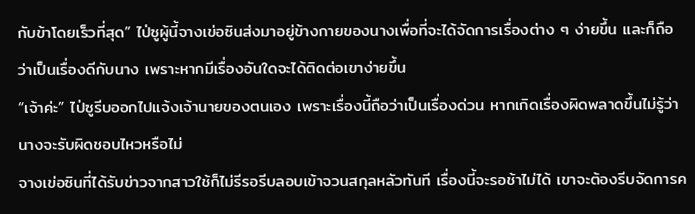กับข้าโดยเร็วที่สุด” ไป่ซูผู้นี้จางเข่อซินส่งมาอยู่ข้างกายของนางเพื่อที่จะได้จัดการเรื่องต่าง ๆ ง่ายขึ้น และก็ถือว่าเป็นเรื่องดีกับนาง เพราะหากมีเรื่องอันใดจะได้ติดต่อเขาง่ายขึ้น
“เจ้าค่ะ” ไป่ซูรีบออกไปแจ้งเจ้านายของตนเอง เพราะเรื่องนี้ถือว่าเป็นเรื่องด่วน หากเกิดเรื่องผิดพลาดขึ้นไม่รู้ว่านางจะรับผิดชอบไหวหรือไม่
จางเข่อซินที่ได้รับข่าวจากสาวใช้ก็ไม่รีรอรีบลอบเข้าจวนสกุลหลัวทันที เรื่องนี้จะรอช้าไม่ได้ เขาจะต้องรีบจัดการค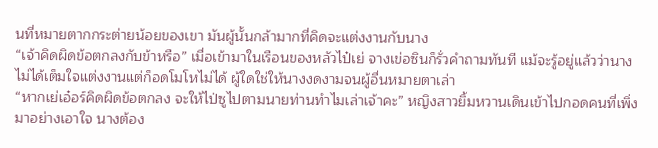นที่หมายตากกระต่ายน้อยของเขา มันผู้นั้นกล้ามากที่คิดจะแต่งงานกับนาง
“เจ้าคิดผิดข้อตกลงกับข้าหรือ” เมื่อเข้ามาในเรือนของหลัวไป๋เย่ จางเข่อซินก็รั่วคำถามทันที แม้จะรู้อยู่แล้วว่านางไม่ได้เต็มใจแต่งงานแต่ก็อดโมโหไม่ได้ ผู้ใดใช่ให้นางงดงามจนผู้อื่นหมายตาเล่า
“หากเย่เอ๋อร์คิดผิดข้อตกลง จะให้ไป่ซูไปตามนายท่านทำไมเล่าเจ้าคะ” หญิงสาวยิ้มหวานเดินเข้าไปกอดคนที่เพิ่งมาอย่างเอาใจ นางต้อง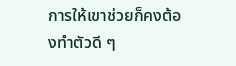การให้เขาช่วยก็คงต้องทำตัวดี ๆ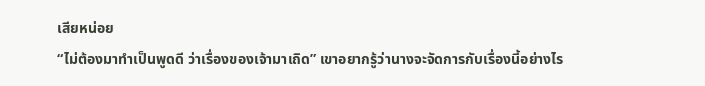เสียหน่อย
“ไม่ต้องมาทำเป็นพูดดี ว่าเรื่องของเจ้ามาเถิด” เขาอยากรู้ว่านางจะจัดการกับเรื่องนี้อย่างไร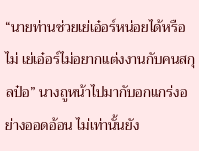“นายท่านช่วยเย่เอ๋อร์หน่อยได้หรือไม่ เย่เอ๋อร์ไม่อยากแต่งงานกับคนสกุลป๋อ” นางถูหน้าไปมากับอกแกร่งอย่างออดอ้อน ไม่เท่านั้นยัง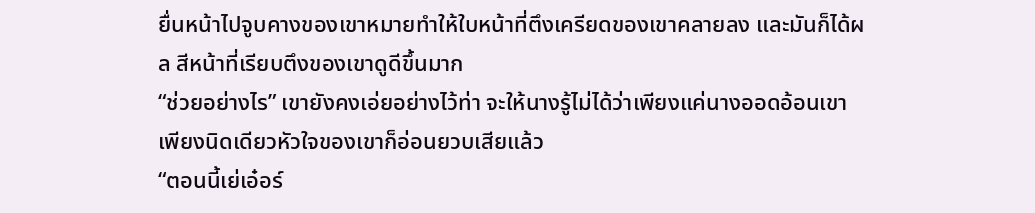ยื่นหน้าไปจูบคางของเขาหมายทำให้ใบหน้าที่ตึงเครียดของเขาคลายลง และมันก็ได้ผล สีหน้าที่เรียบตึงของเขาดูดีขึ้นมาก
“ช่วยอย่างไร” เขายังคงเอ่ยอย่างไว้ท่า จะให้นางรู้ไม่ได้ว่าเพียงแค่นางออดอ้อนเขาเพียงนิดเดียวหัวใจของเขาก็อ่อนยวบเสียแล้ว
“ตอนนี้เย่เอ๋อร์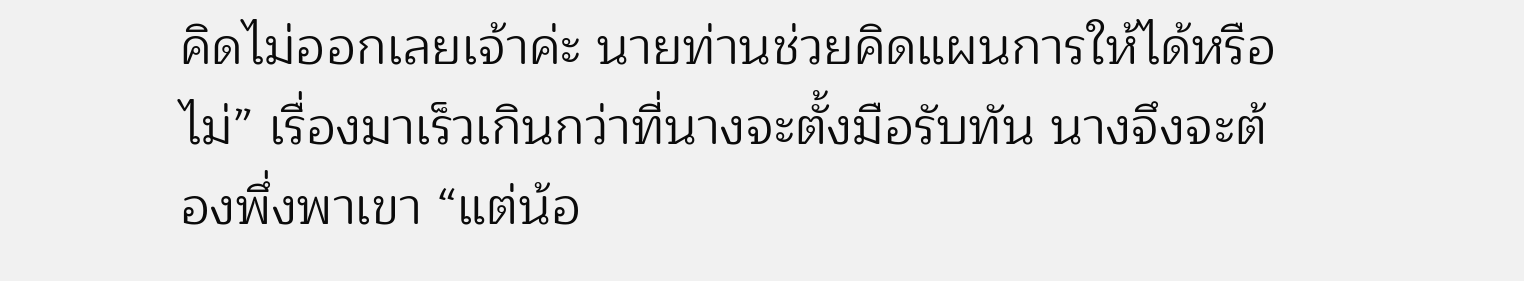คิดไม่ออกเลยเจ้าค่ะ นายท่านช่วยคิดแผนการให้ได้หรือไม่” เรื่องมาเร็วเกินกว่าที่นางจะตั้งมือรับทัน นางจึงจะต้องพึ่งพาเขา “แต่น้อ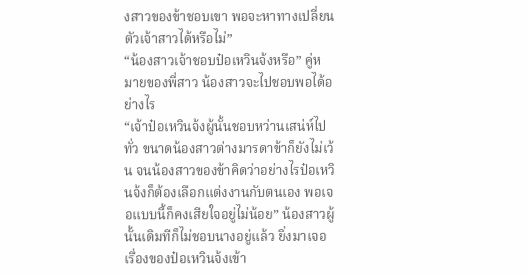งสาวของข้าชอบเขา พอจะหาทางเปลี่ยนตัวเจ้าสาวได้หรือไม่”
“น้องสาวเจ้าชอบป๋อเหวินจ้งหรือ” คู่หมายของพี่สาว น้องสาวจะไปชอบพอได้อย่างไร
“เจ้าป๋อเหวินจ้งผู้นั้นชอบหว่านเสน่ห์ไปทั่ว ขนาดน้องสาวต่างมารดาข้าก็ยังไม่เว้น จนน้องสาวของข้าคิดว่าอย่างไรป๋อเหวินจ้งก็ต้องเลือกแต่งงานกับตนเอง พอเจอแบบนี้ก็คงเสียใจอยู่ไม่น้อย” น้องสาวผู้นั้นเดิมทีก็ไม่ชอบนางอยู่แล้ว ยิ่งมาเจอเรื่องของป๋อเหวินจ้งเข้า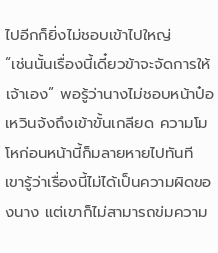ไปอีกก็ยิ่งไม่ชอบเข้าไปใหญ่
“เช่นนั้นเรื่องนี้เดี๋ยวข้าจะจัดการให้เจ้าเอง” พอรู้ว่านางไม่ชอบหน้าป๋อเหวินจ้งถึงเข้าขั้นเกลียด ความโมโหก่อนหน้านี้ก็มลายหายไปทันที เขารู้ว่าเรื่องนี้ไม่ได้เป็นความผิดของนาง แต่เขาก็ไม่สามารถข่มความ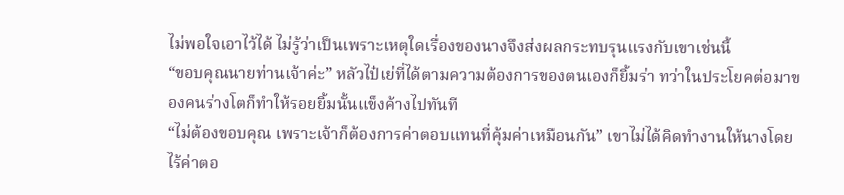ไม่พอใจเอาไว้ได้ ไม่รู้ว่าเป็นเพราะเหตุใดเรื่องของนางจึงส่งผลกระทบรุนแรงกับเขาเช่นนี้
“ขอบคุณนายท่านเจ้าค่ะ” หลัวไป๋เย่ที่ได้ตามความต้องการของตนเองก็ยิ้มร่า ทว่าในประโยคต่อมาของคนร่างโตก็ทำให้รอยยิ้มนั้นแข็งค้างไปทันที
“ไม่ต้องขอบคุณ เพราะเจ้าก็ต้องการค่าตอบแทนที่คุ้มค่าเหมือนกัน” เขาไม่ได้คิดทำงานให้นางโดยไร้ค่าตอ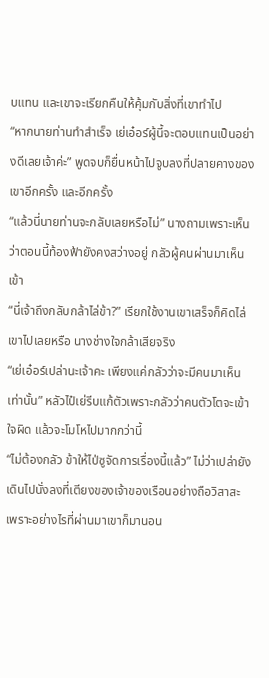บแทน และเขาจะเรียกคืนให้คุ้มกับสิ่งที่เขาทำไป
“หากนายท่านทำสำเร็จ เย่เอ๋อร์ผู้นี้จะตอบแทนเป็นอย่างดีเลยเจ้าค่ะ” พูดจบก็ยื่นหน้าไปจูบลงที่ปลายคางของเขาอีกครั้ง และอีกครั้ง
“แล้วนี่นายท่านจะกลับเลยหรือไม่” นางถามเพราะเห็นว่าตอนนี้ท้องฟ้ายังคงสว่างอยู่ กลัวผู้คนผ่านมาเห็นเข้า
“นี่เจ้าถึงกลับกล้าไล่ข้า?” เรียกใช้งานเขาเสร็จก็คิดไล่เขาไปเลยหรือ นางช่างใจกล้าเสียจริง
“เย่เอ๋อร์เปล่านะเจ้าคะ เพียงแค่กลัวว่าจะมีคนมาเห็นเท่านั้น” หลัวไป๋เย่รีบแก้ตัวเพราะกลัวว่าคนตัวโตจะเข้าใจผิด แล้วจะโมโหไปมากกว่านี้
“ไม่ต้องกลัว ข้าให้ไป่ซูจัดการเรื่องนี้แล้ว” ไม่ว่าเปล่ายังเดินไปนั่งลงที่เตียงของเจ้าของเรือนอย่างถือวิสาสะ เพราะอย่างไรที่ผ่านมาเขาก็มานอน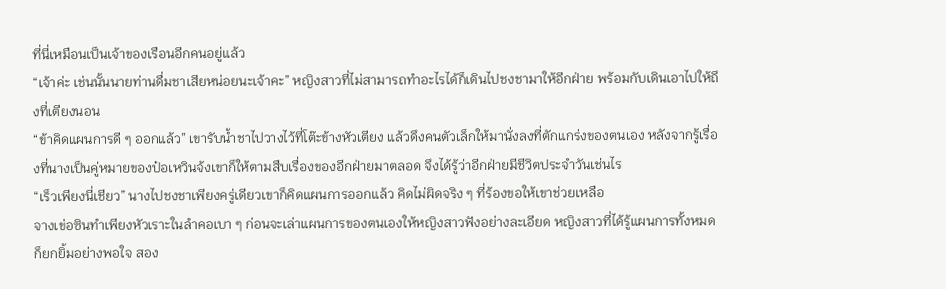ที่นี่เหมือนเป็นเจ้าของเรือนอีกคนอยู่แล้ว
“เจ้าค่ะ เช่นนั้นนายท่านดื่มชาเสียหน่อยนะเจ้าคะ” หญิงสาวที่ไม่สามารถทำอะไรได้ก็เดินไปชงชามาให้อีกฝ่าย พร้อมกับเดินเอาไปให้ถึงที่เตียงนอน
“ข้าคิดแผนการดี ๆ ออกแล้ว” เขารับน้ำชาไปวางไว้ที่โต๊ะข้างหัวเตียง แล้วดึงคนตัวเล็กให้มานั่งลงที่ตักแกร่งของตนเอง หลังจากรู้เรื่องที่นางเป็นคู่หมายของป๋อเหวินจ้งเขาก็ให้ตามสืบเรื่องของอีกฝ่ายมาตลอด จึงได้รู้ว่าอีกฝ่ายมีชีวิตประจำวันเช่นไร
“เร็วเพียงนี่เชียว” นางไปชงชาเพียงครู่เดียวเขาก็คิดแผนการออกแล้ว คิดไม่ผิดจริง ๆ ที่ร้องขอให้เขาช่วยเหลือ
จางเข่อซินทำเพียงหัวเราะในลำคอเบา ๆ ก่อนจะเล่าแผนการของตนเองให้หญิงสาวฟังอย่างละเอียด หญิงสาวที่ได้รู้แผนการทั้งหมดก็ยกยิ้มอย่างพอใจ สอง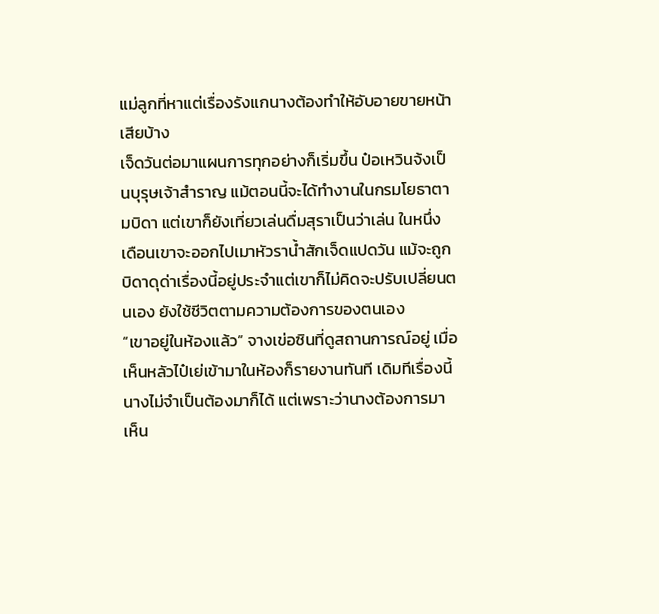แม่ลูกที่หาแต่เรื่องรังแกนางต้องทำให้อับอายขายหน้าเสียบ้าง
เจ็ดวันต่อมาแผนการทุกอย่างก็เริ่มขึ้น ป๋อเหวินจ้งเป็นบุรุษเจ้าสำราญ แม้ตอนนี้จะได้ทำงานในกรมโยธาตามบิดา แต่เขาก็ยังเที่ยวเล่นดื่มสุราเป็นว่าเล่น ในหนึ่งเดือนเขาจะออกไปเมาหัวราน้ำสักเจ็ดแปดวัน แม้จะถูกบิดาดุด่าเรื่องนี้อยู่ประจำแต่เขาก็ไม่คิดจะปรับเปลี่ยนตนเอง ยังใช้ชีวิตตามความต้องการของตนเอง
“เขาอยู่ในห้องแล้ว” จางเข่อซินที่ดูสถานการณ์อยู่ เมื่อเห็นหลัวไป๋เย่เข้ามาในห้องก็รายงานทันที เดิมทีเรื่องนี้นางไม่จำเป็นต้องมาก็ได้ แต่เพราะว่านางต้องการมาเห็น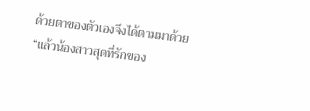ด้วยตาของตัวเองจึงได้ตามมาด้วย
“แล้วน้องสาวสุดที่รักของ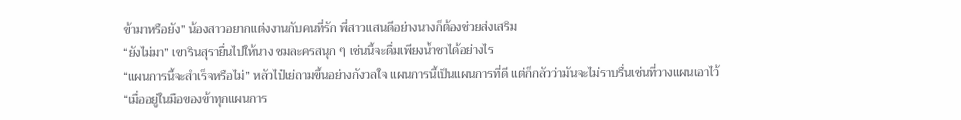ข้ามาหรือยัง” น้องสาวอยากแต่งงานกับคนที่รัก พี่สาวแสนดีอย่างนางก็ต้องช่วยส่งเสริม
“ยังไม่มา” เขารินสุรายื่นไปให้นาง ชมละครสนุก ๆ เช่นนี้จะดื่มเพียงน้ำชาได้อย่างไร
“แผนการนี้จะสำเร็จหรือไม่” หลัวไป๋เย่ถามขึ้นอย่างกังวลใจ แผนการนี้เป็นแผนการที่ดี แต่ก็กลัวว่ามันจะไม่ราบรื่นเช่นที่วางแผนเอาไว้
“เมื่ออยู่ในมือของข้าทุกแผนการ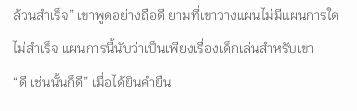ล้วนสำเร็จ” เขาพูดอย่างถือดี ยามที่เขาวางแผนไม่มีแผนการใดไม่สำเร็จ แผนการนี้นับว่าเป็นเพียงเรื่องเด็กเล่นสำหรับเขา
“ดี เช่นนั้นก็ดี” เมื่อได้ยินคำยืน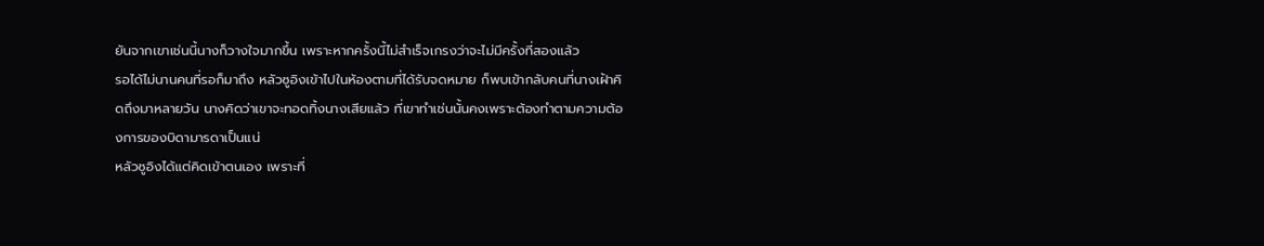ยันจากเขาเช่นนี้นางก็วางใจมากขึ้น เพราะหากครั้งนี้ไม่สำเร็จเกรงว่าจะไม่มีครั้งที่สองแล้ว
รอได้ไม่นานคนที่รอก็มาถึง หลัวซูอิงเข้าไปในห้องตามที่ได้รับจดหมาย ก็พบเข้ากลับคนที่นางเฝ้าคิดถึงมาหลายวัน นางคิดว่าเขาจะทอดทิ้งนางเสียแล้ว ที่เขาทำเช่นนั้นคงเพราะต้องทำตามความต้องการของบิดามารดาเป็นแน่
หลัวซูอิงได้แต่คิดเข้าตนเอง เพราะที่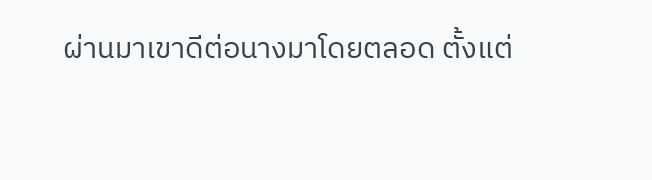ผ่านมาเขาดีต่อนางมาโดยตลอด ตั้งแต่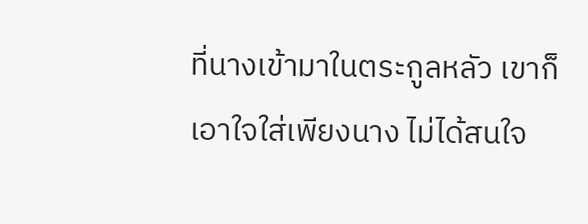ที่นางเข้ามาในตระกูลหลัว เขาก็เอาใจใส่เพียงนาง ไม่ได้สนใจ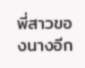พี่สาวของนางอีก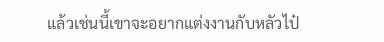แล้วเช่นนี้เขาจะอยากแต่งงานกับหลัวไป๋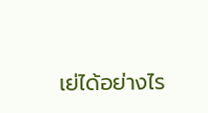เย่ได้อย่างไร